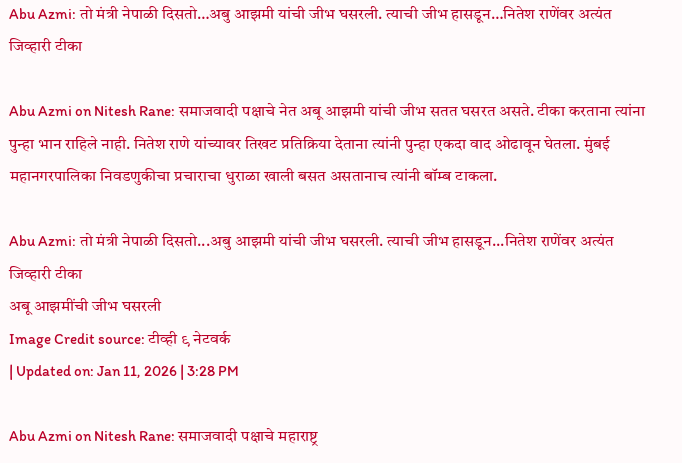Abu Azmi: तो मंत्री नेपाळी दिसतो…अबु आझमी यांची जीभ घसरली. त्याची जीभ हासडून…नितेश राणेंवर अत्यंत जिव्हारी टीका

Abu Azmi on Nitesh Rane: समाजवादी पक्षाचे नेत अबू आझमी यांची जीभ सतत घसरत असते. टीका करताना त्यांना पुन्हा भान राहिले नाही. नितेश राणे यांच्यावर तिखट प्रतिक्रिया देताना त्यांनी पुन्हा एकदा वाद ओढावून घेतला. मुंबई महानगरपालिका निवडणुकीचा प्रचाराचा धुराळा खाली बसत असतानाच त्यांनी बॉम्ब टाकला.

Abu Azmi: तो मंत्री नेपाळी दिसतो...अबु आझमी यांची जीभ घसरली. त्याची जीभ हासडून...नितेश राणेंवर अत्यंत जिव्हारी टीका
अबू आझमींची जीभ घसरली
Image Credit source: टीव्ही ९ नेटवर्क
| Updated on: Jan 11, 2026 | 3:28 PM

Abu Azmi on Nitesh Rane: समाजवादी पक्षाचे महाराष्ट्र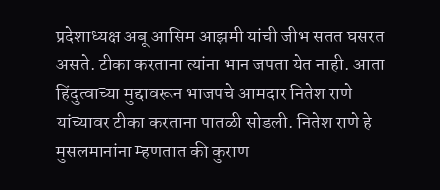प्रदेशाध्यक्ष अबू आसिम आझमी यांची जीभ सतत घसरत असते. टीका करताना त्यांना भान जपता येत नाही. आता हिंदुत्वाच्या मुद्दावरून भाजपचे आमदार नितेश राणे यांच्यावर टीका करताना पातळी सोडली. नितेश राणे हे मुसलमानांना म्हणतात की कुराण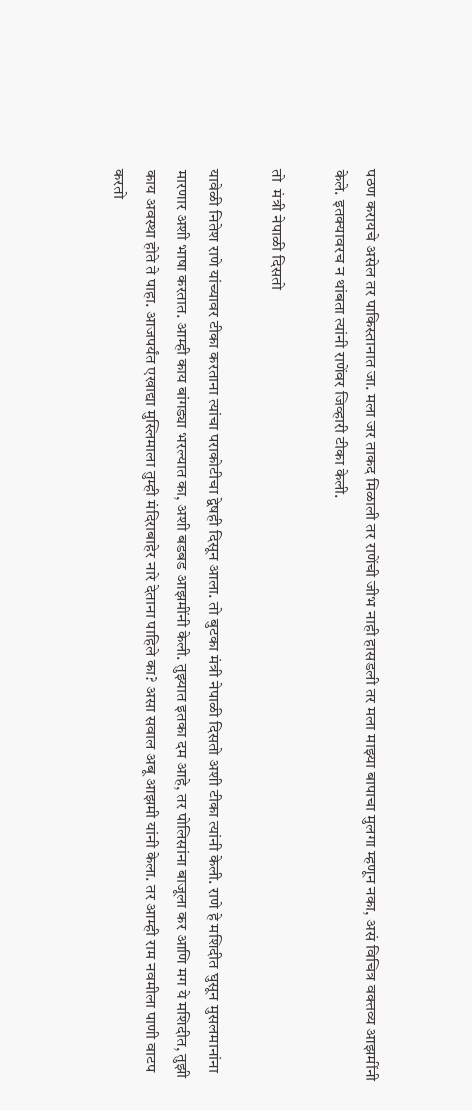पठण करायचे असेल तर पाकिस्तानात जा. मला जर ताकद मिळाली तर राणेंची जीभ नाही हासडली तर मला माझ्या बापाचा मुलगा म्हणून नका, असं विचित्र वक्तव्य आझमींनी केले. इतक्यावरच न थांबता त्यांनी राणेंवर जिव्हारी टीका केली.

तो  मंत्री नेपाळी दिसतो

यावेळी नितेश राणे यांच्यावर टीका करताना त्यांचा पराकोटीचा द्वेषही दिसून आला. तो बुटका मंत्री नेपाळी दिसतो अशी टीका त्यांनी केली. राणे हे मशिदीत घुसून मुसलमानांना मारणार अशी भाषा करतात. आम्ही काय बांगड्या भरल्यात का, अशी बडबड आझमींनी केली. तुझ्यात इतका दम आहे, तर पोलिसांना बाजूला कर आणि मग ये मशिदीत, तुझी काय अवस्था होते ते पाहा. आजपर्यंत एखाद्या मुस्लिमाला तुम्ही मंदिराबाहेर नारे देताना पाहिले का? असा सवाल अबू आझमी यांनी केला. तर आम्ही राम नवमीला पाणी वाटप करतो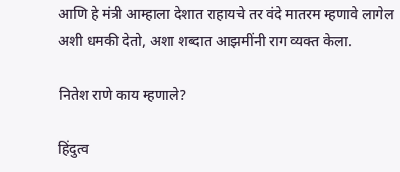आणि हे मंत्री आम्हाला देशात राहायचे तर वंदे मातरम म्हणावे लागेल अशी धमकी देतो, अशा शब्दात आझमींनी राग व्यक्त केला.

नितेश राणे काय म्हणाले?

हिंदुत्व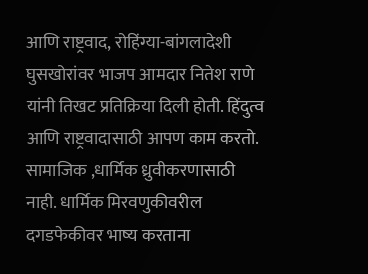आणि राष्ट्रवाद, रोहिंग्या-बांगलादेशी घुसखोरांवर भाजप आमदार नितेश राणे यांनी तिखट प्रतिक्रिया दिली होती. हिंदुत्व आणि राष्ट्रवादासाठी आपण काम करतो. सामाजिक ,धार्मिक ध्रुवीकरणासाठी नाही. धार्मिक मिरवणुकीवरील दगडफेकीवर भाष्य करताना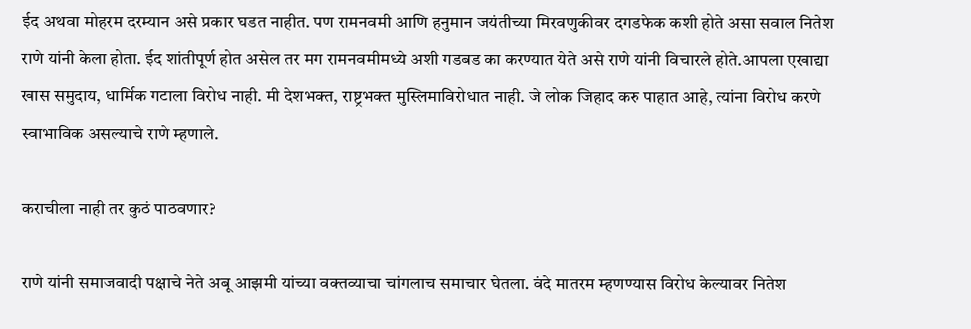ईद अथवा मोहरम दरम्यान असे प्रकार घडत नाहीत. पण रामनवमी आणि हनुमान जयंतीच्या मिरवणुकीवर दगडफेक कशी होते असा सवाल नितेश राणे यांनी केला होता. ईद शांतीपूर्ण होत असेल तर मग रामनवमीमध्ये अशी गडबड का करण्यात येते असे राणे यांनी विचारले होते.आपला एखाद्या खास समुदाय, धार्मिक गटाला विरोध नाही. मी देशभक्त, राष्ट्रभक्त मुस्लिमाविरोधात नाही. जे लोक जिहाद करु पाहात आहे, त्यांना विरोध करणे स्वाभाविक असल्याचे राणे म्हणाले.

कराचीला नाही तर कुठं पाठवणार?

राणे यांनी समाजवादी पक्षाचे नेते अबू आझमी यांच्या वक्तव्याचा चांगलाच समाचार घेतला. वंदे मातरम म्हणण्यास विरोध केल्यावर नितेश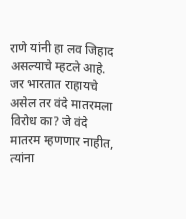राणे यांनी हा लव जिहाद असल्याचे म्हटले आहे. जर भारतात राहायचे असेल तर वंदे मातरमला विरोध का? जे वंदे मातरम म्हणणार नाहीत, त्यांना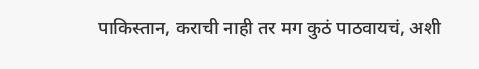पाकिस्तान, कराची नाही तर मग कुठं पाठवायचं, अशी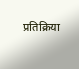प्रतिक्रिया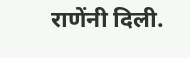राणेंनी दिली.